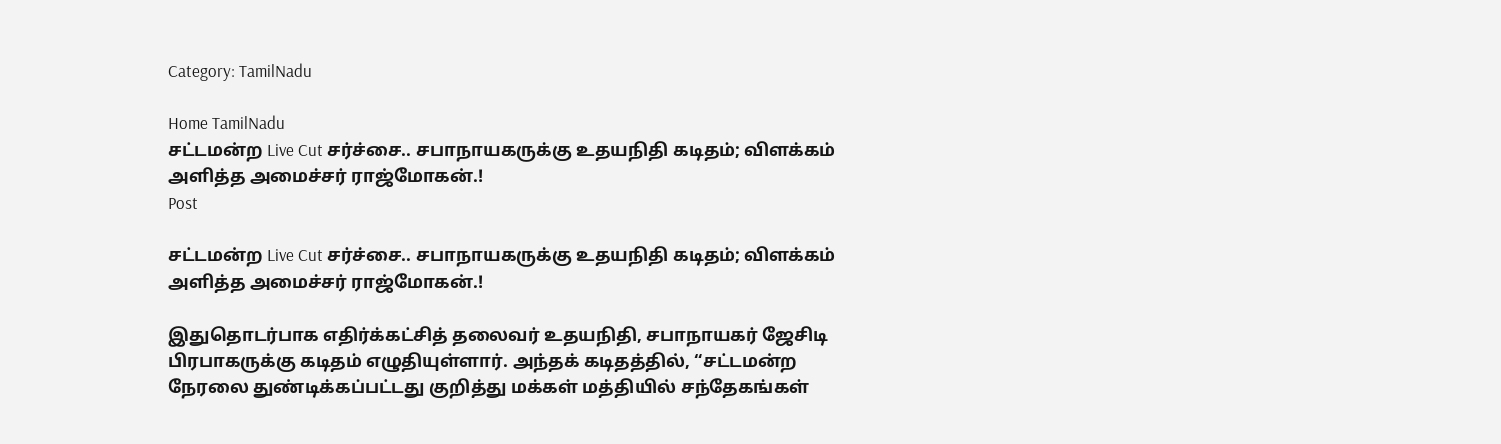Category: TamilNadu

Home TamilNadu
சட்டமன்ற Live Cut சர்ச்சை.. சபாநாயகருக்கு உதயநிதி கடிதம்; விளக்கம் அளித்த அமைச்சர் ராஜ்மோகன்.!
Post

சட்டமன்ற Live Cut சர்ச்சை.. சபாநாயகருக்கு உதயநிதி கடிதம்; விளக்கம் அளித்த அமைச்சர் ராஜ்மோகன்.!

இதுதொடர்பாக எதிர்க்கட்சித் தலைவர் உதயநிதி, சபாநாயகர் ஜேசிடி பிரபாகருக்கு கடிதம் எழுதியுள்ளார். அந்தக் கடிதத்தில், “சட்டமன்ற நேரலை துண்டிக்கப்பட்டது குறித்து மக்கள் மத்தியில் சந்தேகங்கள்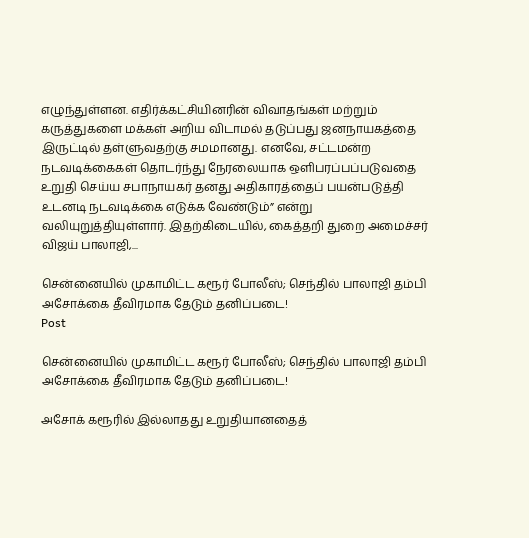எழுந்துள்ளன. எதிர்க்கட்சியினரின் விவாதங்கள் மற்றும் கருத்துகளை மக்கள் அறிய விடாமல் தடுப்பது ஜனநாயகத்தை இருட்டில் தள்ளுவதற்கு சமமானது. எனவே, சட்டமன்ற நடவடிக்கைகள் தொடர்ந்து நேரலையாக ஒளிபரப்பப்படுவதை உறுதி செய்ய சபாநாயகர் தனது அதிகாரத்தைப் பயன்படுத்தி உடனடி நடவடிக்கை எடுக்க வேண்டும்” என்று வலியுறுத்தியுள்ளார். இதற்கிடையில், கைத்தறி துறை அமைச்சர் விஜய் பாலாஜி,...

சென்னையில் முகாமிட்ட கரூர் போலீஸ்; செந்தில் பாலாஜி தம்பி அசோக்கை தீவிரமாக தேடும் தனிப்படை!
Post

சென்னையில் முகாமிட்ட கரூர் போலீஸ்; செந்தில் பாலாஜி தம்பி அசோக்கை தீவிரமாக தேடும் தனிப்படை!

அசோக் கரூரில் இல்லாதது உறுதியானதைத்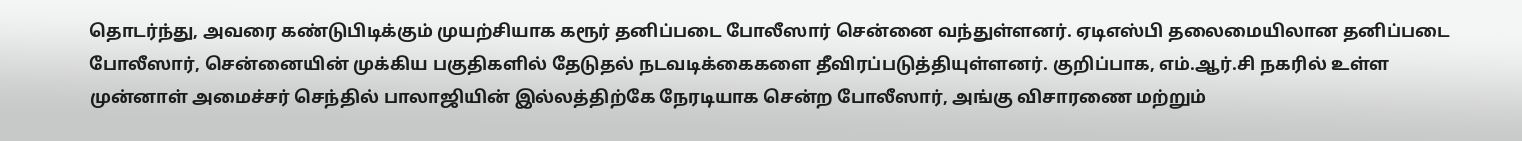தொடர்ந்து, அவரை கண்டுபிடிக்கும் முயற்சியாக கரூர் தனிப்படை போலீஸார் சென்னை வந்துள்ளனர். ஏடிஎஸ்பி தலைமையிலான தனிப்படை போலீஸார், சென்னையின் முக்கிய பகுதிகளில் தேடுதல் நடவடிக்கைகளை தீவிரப்படுத்தியுள்ளனர். குறிப்பாக, எம்.ஆர்.சி நகரில் உள்ள முன்னாள் அமைச்சர் செந்தில் பாலாஜியின் இல்லத்திற்கே நேரடியாக சென்ற போலீஸார், அங்கு விசாரணை மற்றும்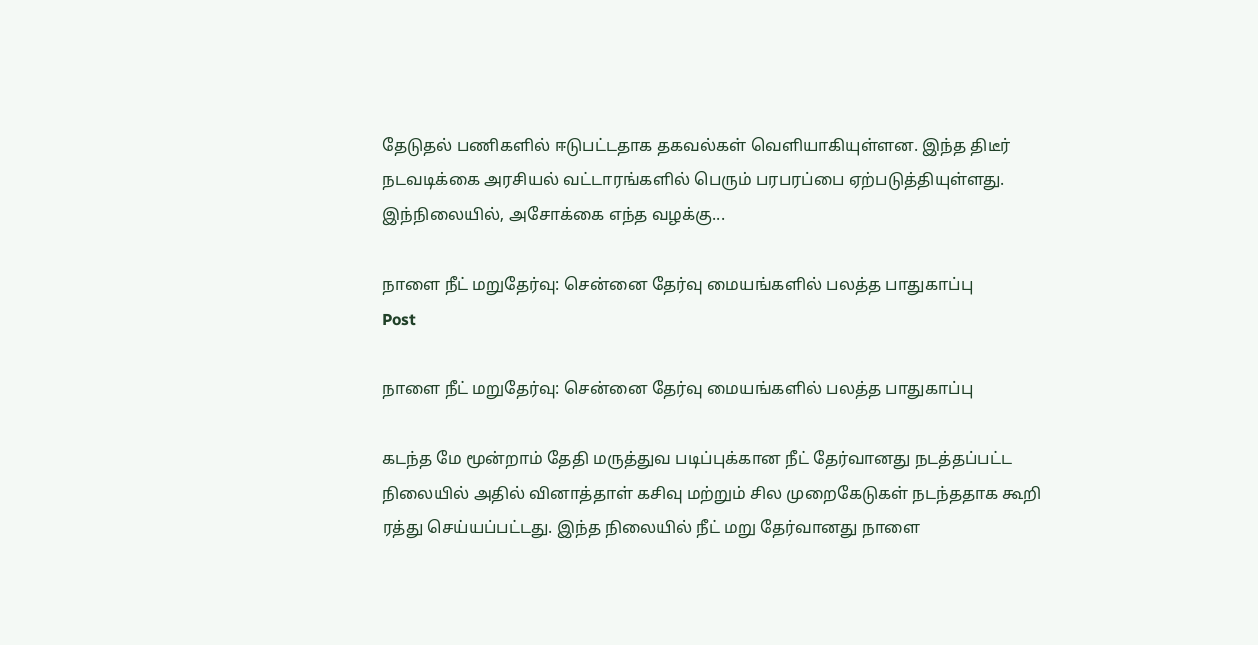தேடுதல் பணிகளில் ஈடுபட்டதாக தகவல்கள் வெளியாகியுள்ளன. இந்த திடீர் நடவடிக்கை அரசியல் வட்டாரங்களில் பெரும் பரபரப்பை ஏற்படுத்தியுள்ளது. இந்நிலையில், அசோக்கை எந்த வழக்கு...

நாளை நீட் மறுதேர்வு: சென்னை தேர்வு மையங்களில் பலத்த பாதுகாப்பு
Post

நாளை நீட் மறுதேர்வு: சென்னை தேர்வு மையங்களில் பலத்த பாதுகாப்பு

கடந்த மே மூன்றாம் தேதி மருத்துவ படிப்புக்கான நீட் தேர்வானது நடத்தப்பட்ட நிலையில் அதில் வினாத்தாள் கசிவு மற்றும் சில முறைகேடுகள் நடந்ததாக கூறி ரத்து செய்யப்பட்டது. இந்த நிலையில் நீட் மறு தேர்வானது நாளை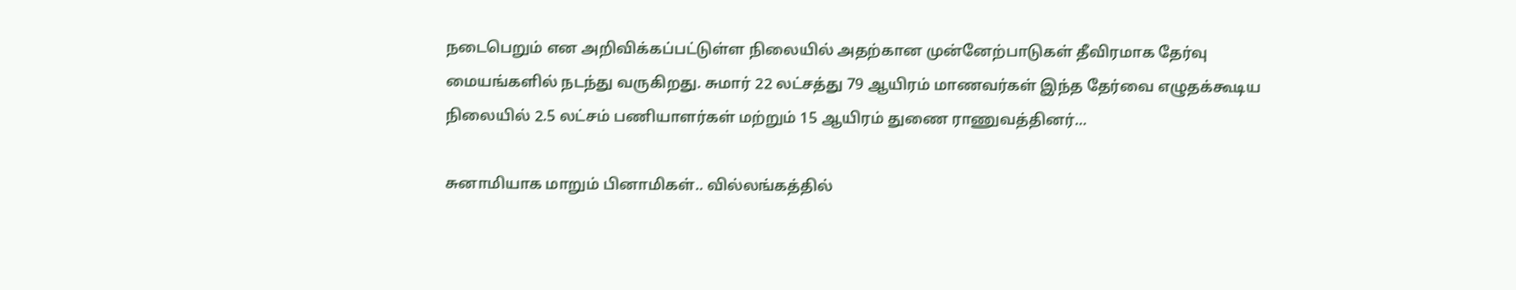நடைபெறும் என அறிவிக்கப்பட்டுள்ள நிலையில் அதற்கான முன்னேற்பாடுகள் தீவிரமாக தேர்வு மையங்களில் நடந்து வருகிறது. சுமார் 22 லட்சத்து 79 ஆயிரம் மாணவர்கள் இந்த தேர்வை எழுதக்கூடிய நிலையில் 2.5 லட்சம் பணியாளர்கள் மற்றும் 15 ஆயிரம் துணை ராணுவத்தினர்...

சுனாமியாக மாறும் பினாமிகள்.. வில்லங்கத்தில்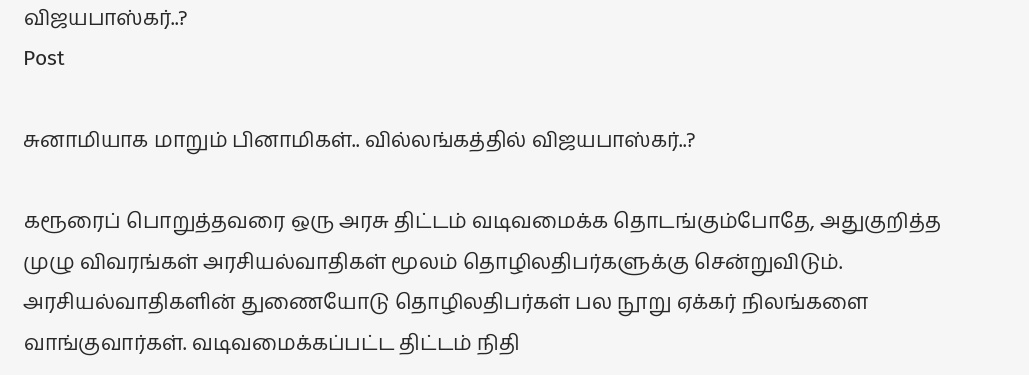விஜயபாஸ்கர்..?
Post

சுனாமியாக மாறும் பினாமிகள்.. வில்லங்கத்தில் விஜயபாஸ்கர்..?

கரூரைப் பொறுத்தவரை ஒரு அரசு திட்டம் வடிவமைக்க தொடங்கும்போதே, அதுகுறித்த முழு விவரங்கள் அரசியல்வாதிகள் மூலம் தொழிலதிபர்களுக்கு சென்றுவிடும். அரசியல்வாதிகளின் துணையோடு தொழிலதிபர்கள் பல நூறு ஏக்கர் நிலங்களை வாங்குவார்கள். வடிவமைக்கப்பட்ட திட்டம் நிதி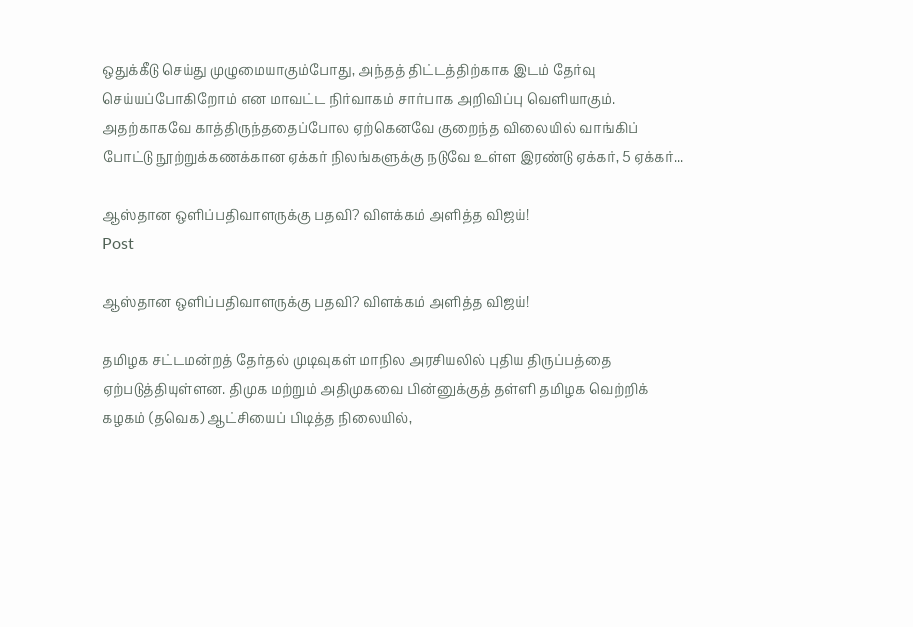ஒதுக்கீடு செய்து முழுமையாகும்போது, அந்தத் திட்டத்திற்காக இடம் தேர்வு செய்யப்போகிறோம் என மாவட்ட நிர்வாகம் சார்பாக அறிவிப்பு வெளியாகும். அதற்காகவே காத்திருந்ததைப்போல ஏற்கெனவே குறைந்த விலையில் வாங்கிப் போட்டு நூற்றுக்கணக்கான ஏக்கர் நிலங்களுக்கு நடுவே உள்ள இரண்டு ஏக்கர், 5 ஏக்கர்...

ஆஸ்தான ஒளிப்பதிவாளருக்கு பதவி? விளக்கம் அளித்த விஜய்!
Post

ஆஸ்தான ஒளிப்பதிவாளருக்கு பதவி? விளக்கம் அளித்த விஜய்!

தமிழக சட்டமன்றத் தேர்தல் முடிவுகள் மாநில அரசியலில் புதிய திருப்பத்தை ஏற்படுத்தியுள்ளன. திமுக மற்றும் அதிமுகவை பின்னுக்குத் தள்ளி தமிழக வெற்றிக் கழகம் (தவெக) ஆட்சியைப் பிடித்த நிலையில்,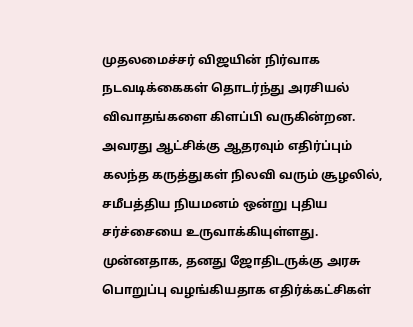முதலமைச்சர் விஜயின் நிர்வாக நடவடிக்கைகள் தொடர்ந்து அரசியல் விவாதங்களை கிளப்பி வருகின்றன. அவரது ஆட்சிக்கு ஆதரவும் எதிர்ப்பும் கலந்த கருத்துகள் நிலவி வரும் சூழலில், சமீபத்திய நியமனம் ஒன்று புதிய சர்ச்சையை உருவாக்கியுள்ளது. முன்னதாக, தனது ஜோதிடருக்கு அரசு பொறுப்பு வழங்கியதாக எதிர்க்கட்சிகள்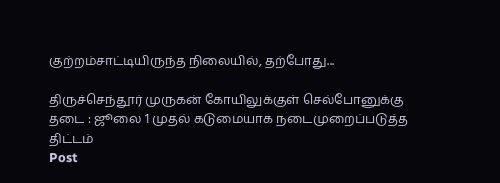குற்றம்சாட்டியிருந்த நிலையில், தற்போது...

திருச்செந்தூர் முருகன் கோயிலுக்குள் செல்போனுக்கு தடை : ஜூலை 1 முதல் கடுமையாக நடைமுறைப்படுத்த திட்டம்
Post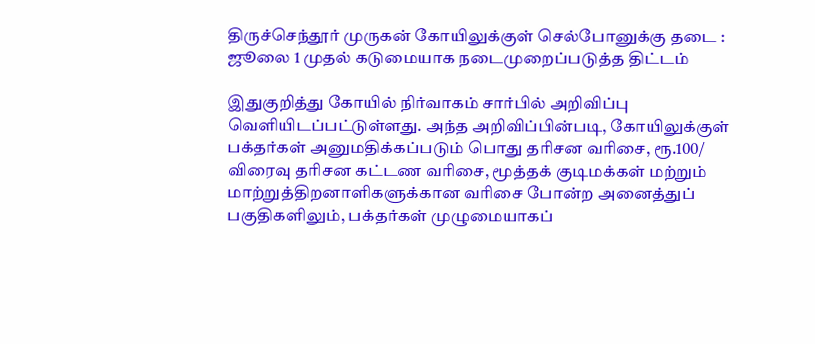திருச்செந்தூர் முருகன் கோயிலுக்குள் செல்போனுக்கு தடை : ஜூலை 1 முதல் கடுமையாக நடைமுறைப்படுத்த திட்டம்

இதுகுறித்து கோயில் நிர்வாகம் சார்பில் அறிவிப்பு வெளியிடப்பட்டுள்ளது. அந்த அறிவிப்பின்படி, கோயிலுக்குள் பக்தர்கள் அனுமதிக்கப்படும் பொது தரிசன வரிசை, ரூ.100/ விரைவு தரிசன கட்டண வரிசை, மூத்தக் குடிமக்கள் மற்றும் மாற்றுத்திறனாளிகளுக்கான வரிசை போன்ற அனைத்துப் பகுதிகளிலும், பக்தர்கள் முழுமையாகப்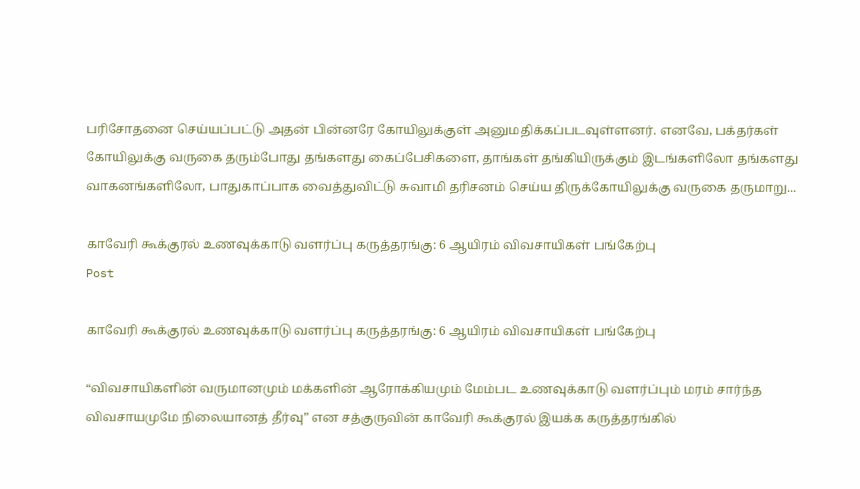பரிசோதனை செய்யப்பட்டு அதன் பின்னரே கோயிலுக்குள் அனுமதிக்கப்படவுள்ளனர். எனவே, பக்தர்கள் கோயிலுக்கு வருகை தரும்போது தங்களது கைப்பேசிகளை, தாங்கள் தங்கியிருக்கும் இடங்களிலோ தங்களது வாகனங்களிலோ, பாதுகாப்பாக வைத்துவிட்டு சுவாமி தரிசனம் செய்ய திருக்கோயிலுக்கு வருகை தருமாறு...

காவேரி கூக்குரல் உணவுக்காடு வளர்ப்பு கருத்தரங்கு: 6 ஆயிரம் விவசாயிகள் பங்கேற்பு
Post

காவேரி கூக்குரல் உணவுக்காடு வளர்ப்பு கருத்தரங்கு: 6 ஆயிரம் விவசாயிகள் பங்கேற்பு

“விவசாயிகளின் வருமானமும் மக்களின் ஆரோக்கியமும் மேம்பட உணவுக்காடு வளர்ப்பும் மரம் சார்ந்த விவசாயமுமே நிலையானத் தீர்வு” என சத்குருவின் காவேரி கூக்குரல் இயக்க கருத்தரங்கில்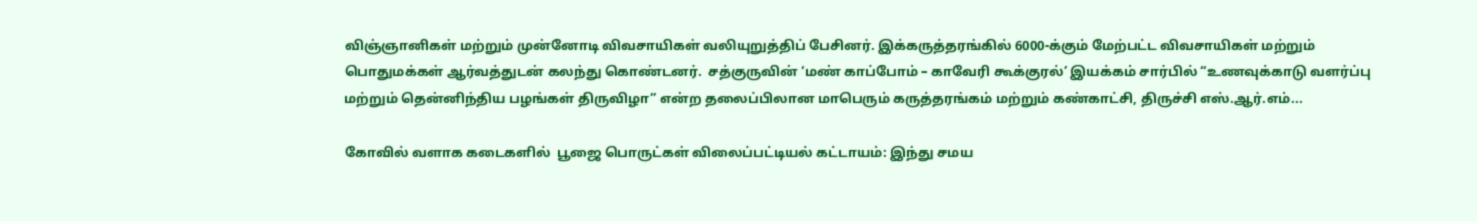விஞ்ஞானிகள் மற்றும் முன்னோடி விவசாயிகள் வலியுறுத்திப் பேசினர். இக்கருத்தரங்கில் 6000-க்கும் மேற்பட்ட விவசாயிகள் மற்றும் பொதுமக்கள் ஆர்வத்துடன் கலந்து கொண்டனர்.  சத்குருவின் ‘மண் காப்போம் – காவேரி கூக்குரல்’ இயக்கம் சார்பில் “உணவுக்காடு வளர்ப்பு மற்றும் தென்னிந்திய பழங்கள் திருவிழா” என்ற தலைப்பிலான மாபெரும் கருத்தரங்கம் மற்றும் கண்காட்சி, திருச்சி எஸ்.ஆர்.எம்...

கோவில் வளாக கடைகளில்  பூஜை பொருட்கள் விலைப்பட்டியல் கட்டாயம்: இந்து சமய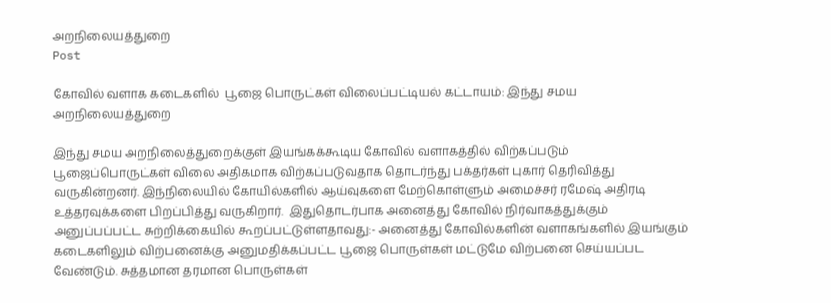அறநிலையத்துறை
Post

கோவில் வளாக கடைகளில்  பூஜை பொருட்கள் விலைப்பட்டியல் கட்டாயம்: இந்து சமய அறநிலையத்துறை

இந்து சமய அறநிலைத்துறைக்குள் இயங்கக்கூடிய கோவில் வளாகத்தில் விற்கப்படும் பூஜைப்பொருட்கள் விலை அதிகமாக விற்கப்படுவதாக தொடர்ந்து பக்தர்கள் புகார் தெரிவித்து வருகின்றனர். இந்நிலையில் கோயில்களில் ஆய்வுகளை மேற்கொள்ளும் அமைச்சர் ரமேஷ் அதிரடி உத்தரவுக்களை பிறப்பித்து வருகிறார்.  இதுதொடர்பாக அனைத்து கோவில் நிர்வாகத்துக்கும் அனுப்பப்பட்ட சுற்றிக்கையில் கூறப்பட்டுள்ளதாவது:- அனைத்து கோவில்களின் வளாகங்களில் இயங்கும் கடைகளிலும் விற்பனைக்கு அனுமதிக்கப்பட்ட பூஜை பொருள்கள் மட்டுமே விற்பனை செய்யப்பட வேண்டும். சுத்தமான தரமான பொருள்கள்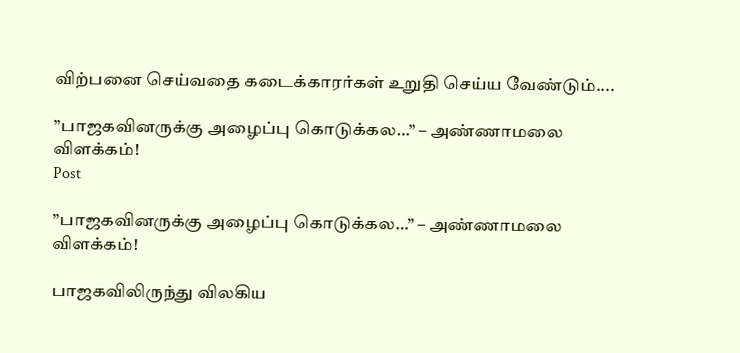விற்பனை செய்வதை கடைக்காரர்கள் உறுதி செய்ய வேண்டும்....

”பாஜகவினருக்கு அழைப்பு கொடுக்கல…” – அண்ணாமலை விளக்கம்!
Post

”பாஜகவினருக்கு அழைப்பு கொடுக்கல…” – அண்ணாமலை விளக்கம்!

பாஜகவிலிருந்து விலகிய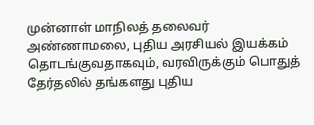முன்னாள் மாநிலத் தலைவர் அண்ணாமலை, புதிய அரசியல் இயக்கம் தொடங்குவதாகவும், வரவிருக்கும் பொதுத் தேர்தலில் தங்களது புதிய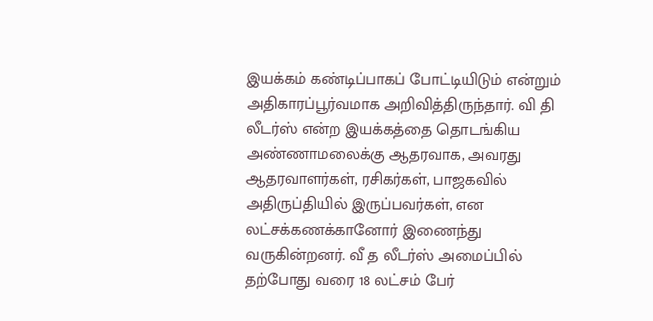இயக்கம் கண்டிப்பாகப் போட்டியிடும் என்றும் அதிகாரப்பூர்வமாக அறிவித்திருந்தார். வி தி லீடர்ஸ் என்ற இயக்கத்தை தொடங்கிய அண்ணாமலைக்கு ஆதரவாக, அவரது ஆதரவாளர்கள், ரசிகர்கள், பாஜகவில் அதிருப்தியில் இருப்பவர்கள், என லட்சக்கணக்கானோர் இணைந்து வருகின்றனர். வீ த லீடர்ஸ் அமைப்பில் தற்போது வரை 18 லட்சம் பேர்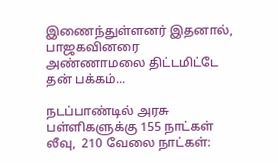இணைந்துள்ளனர் இதனால், பாஜகவினரை அண்ணாமலை திட்டமிட்டே தன் பக்கம்...

நடப்பாண்டில் அரசு பள்ளிகளுக்கு 155 நாட்கள் லீவு,  210 வேலை நாட்கள்: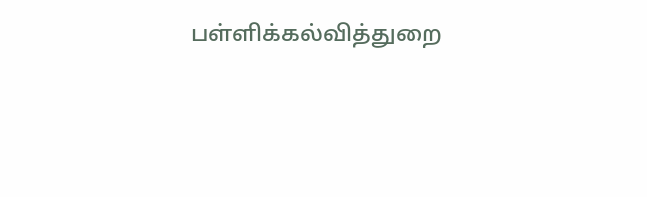பள்ளிக்கல்வித்துறை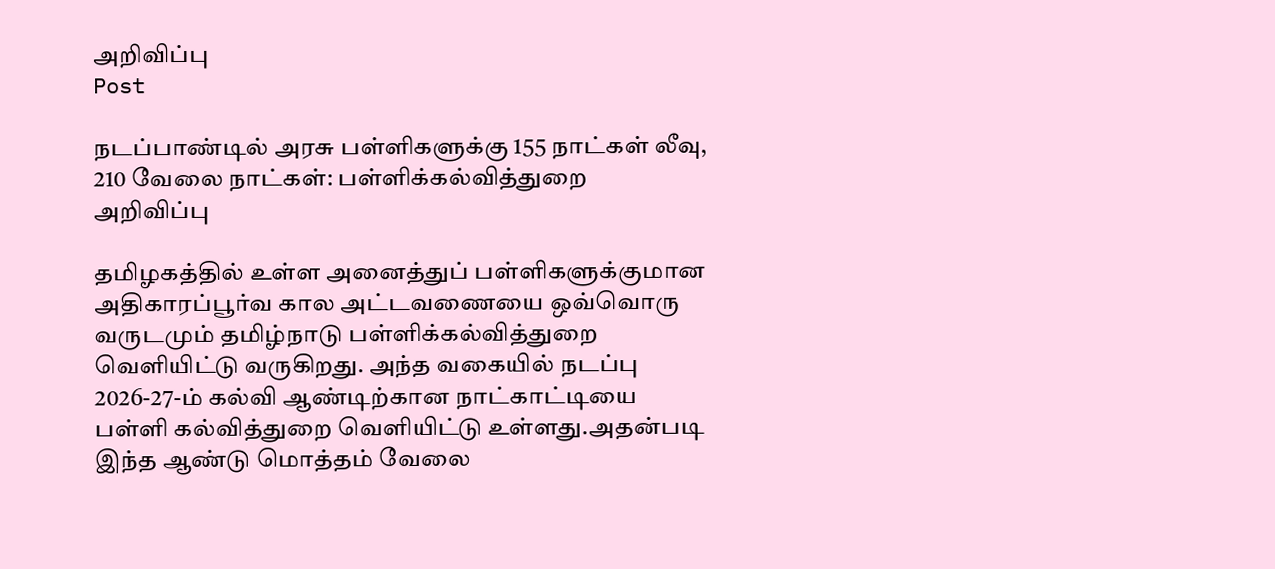அறிவிப்பு
Post

நடப்பாண்டில் அரசு பள்ளிகளுக்கு 155 நாட்கள் லீவு,  210 வேலை நாட்கள்: பள்ளிக்கல்வித்துறை அறிவிப்பு

தமிழகத்தில் உள்ள அனைத்துப் பள்ளிகளுக்குமான அதிகாரப்பூர்வ கால அட்டவணையை ஒவ்வொரு வருடமும் தமிழ்நாடு பள்ளிக்கல்வித்துறை வெளியிட்டு வருகிறது. அந்த வகையில் நடப்பு 2026-27-ம் கல்வி ஆண்டிற்கான நாட்காட்டியை பள்ளி கல்வித்துறை வெளியிட்டு உள்ளது.அதன்படி இந்த ஆண்டு மொத்தம் வேலை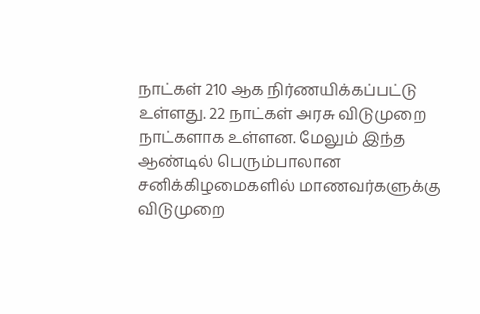நாட்கள் 210 ஆக நிர்ணயிக்கப்பட்டு உள்ளது. 22 நாட்கள் அரசு விடுமுறை நாட்களாக உள்ளன. மேலும் இந்த ஆண்டில் பெரும்பாலான சனிக்கிழமைகளில் மாணவர்களுக்கு விடுமுறை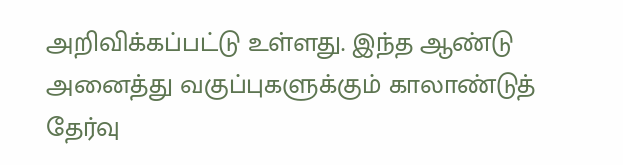அறிவிக்கப்பட்டு உள்ளது. இந்த ஆண்டு அனைத்து வகுப்புகளுக்கும் காலாண்டுத் தேர்வு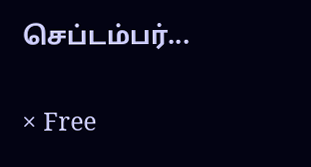செப்டம்பர்...

× Free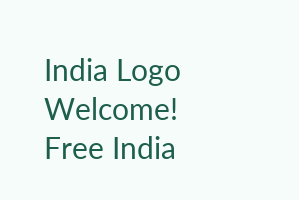India Logo
Welcome! Free India